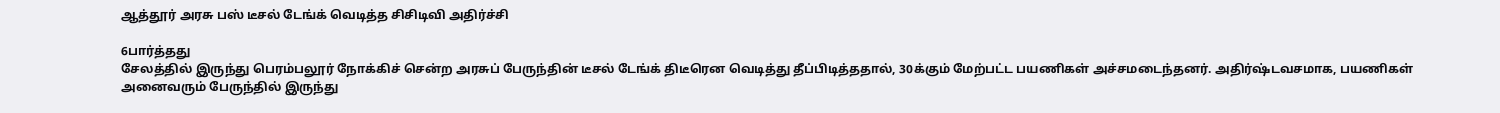ஆத்தூர் அரசு பஸ் டீசல் டேங்க் வெடித்த சிசிடிவி அதிர்ச்சி

6பார்த்தது
சேலத்தில் இருந்து பெரம்பலூர் நோக்கிச் சென்ற அரசுப் பேருந்தின் டீசல் டேங்க் திடீரென வெடித்து தீப்பிடித்ததால், 30க்கும் மேற்பட்ட பயணிகள் அச்சமடைந்தனர். அதிர்ஷ்டவசமாக, பயணிகள் அனைவரும் பேருந்தில் இருந்து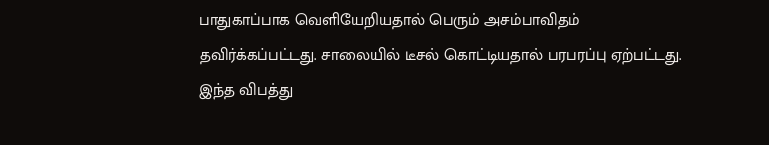பாதுகாப்பாக வெளியேறியதால் பெரும் அசம்பாவிதம் தவிர்க்கப்பட்டது. சாலையில் டீசல் கொட்டியதால் பரபரப்பு ஏற்பட்டது. இந்த விபத்து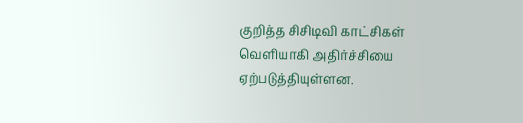குறித்த சிசிடிவி காட்சிகள் வெளியாகி அதிர்ச்சியை ஏற்படுத்தியுள்ளன.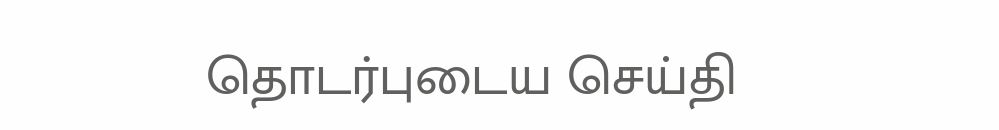தொடர்புடைய செய்தி